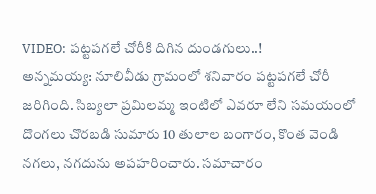VIDEO: పట్టపగలే చోరీకి దిగిన దుండగులు..!
అన్నమయ్య: నూలివీడు గ్రామంలో శనివారం పట్టపగలే చోరీ జరిగింది. సిబ్యలా ప్రమిలమ్మ ఇంటిలో ఎవరూ లేని సమయంలో దొంగలు చొరబడి సుమారు 10 తులాల బంగారం, కొంత వెండి నగలు, నగదును అపహరించారు. సమాచారం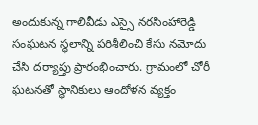అందుకున్న గాలివీడు ఎస్సై నరసింహారెడ్డి సంఘటన స్థలాన్ని పరిశీలించి కేసు నమోదు చేసి దర్యాప్తు ప్రారంభించారు. గ్రామంలో చోరీ ఘటనతో స్థానికులు ఆందోళన వ్యక్తం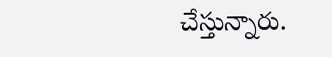చేస్తున్నారు.